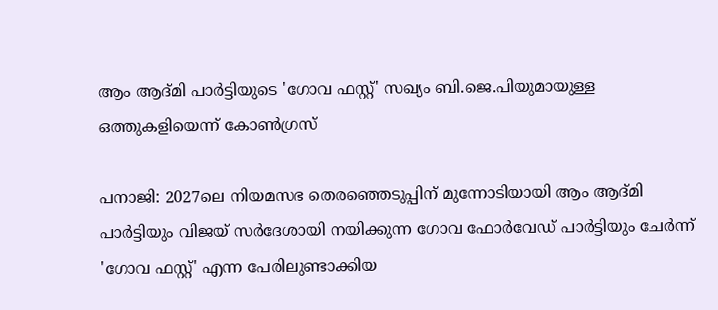ആം ആദ്മി പാർട്ടിയുടെ 'ഗോവ ഫസ്റ്റ്' സഖ്യം ബി.ജെ.പിയുമായുള്ള ഒത്തുകളിയെന്ന് കോൺഗ്രസ്

പനാജി: 2027ലെ നിയമസഭ തെരഞ്ഞെടുപ്പിന് മുന്നോടിയായി ആം ആദ്മി പാർട്ടിയും വിജയ് സർദേശായി നയിക്കുന്ന ഗോവ ഫോർവേഡ് പാർട്ടിയും ചേർന്ന് 'ഗോവ ഫസ്റ്റ്' എന്ന പേരിലുണ്ടാക്കിയ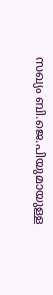സഖ്യം ബി.ജെ.പിയുമായുള്ള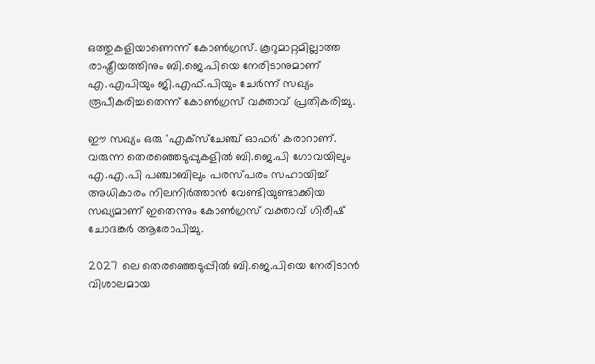ഒത്തുകളിയാണെന്ന് കോൺഗ്രസ്. കൂറുമാറ്റമില്ലാത്ത രാഷ്ട്രീയത്തിനും ബി.ജെ.പിയെ നേരിടാനുമാണ് എ.എപിയും ജി.എഫ്.പിയും ചേർന്ന് സഖ്യം രൂപീകരിച്ചതെന്ന് കോൺഗ്രസ് വക്താവ് പ്രതികരിച്ചു.

ഈ സഖ്യം ഒരു 'എക്സ്ചേഞ്ച് ഓഫർ' കരാറാണ്. വരുന്ന തെരഞ്ഞെടുപ്പുകളിൽ ബി.ജെ.പി ഗോവയിലും എ.എ.പി പഞ്ചാബിലും പരസ്പരം സഹായിച്ച് അധികാരം നിലനിർത്താൻ വേണ്ടിയുണ്ടാക്കിയ സഖ്യമാണ് ഇതെന്നും കോൺഗ്രസ് വക്താവ് ഗിരീഷ് ചോദങ്കർ ആരോപിച്ചു.

2027 ലെ തെരഞ്ഞെടുപ്പിൽ ബി.ജെ.പിയെ നേരിടാൻ വിശാലമായ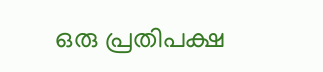ഒരു പ്രതിപക്ഷ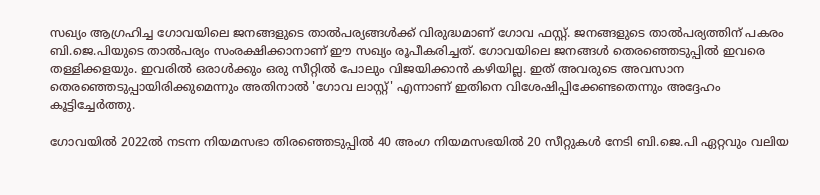സഖ്യം ആഗ്രഹിച്ച ഗോവയിലെ ജനങ്ങളുടെ താൽപര്യങ്ങൾക്ക് വിരുദ്ധമാണ് ഗോവ ഫസ്റ്റ്. ജനങ്ങളുടെ താൽപര്യത്തിന് പകരം ബി.ജെ.പിയുടെ താൽപര്യം സംരക്ഷിക്കാനാണ് ഈ സഖ്യം രൂപീകരിച്ചത്. ഗോവയിലെ ജനങ്ങൾ തെരഞ്ഞെടുപ്പിൽ ഇവരെ തള്ളിക്കളയും. ഇവരിൽ ഒരാൾക്കും ഒരു സീറ്റിൽ പോലും വിജയിക്കാൻ കഴിയില്ല. ഇത് അവരുടെ അവസാന തെരഞ്ഞെടുപ്പായിരിക്കുമെന്നും അതിനാൽ 'ഗോവ ലാസ്റ്റ്' എന്നാണ് ഇതിനെ വിശേഷിപ്പിക്കേണ്ടതെന്നും അദ്ദേഹം കൂട്ടിച്ചേർത്തു.

ഗോവയിൽ 2022ൽ നടന്ന നിയമസഭാ തിരഞ്ഞെടുപ്പിൽ 40 അംഗ നിയമസഭയിൽ 20 സീറ്റുകൾ നേടി ബി.ജെ.പി ഏറ്റവും വലിയ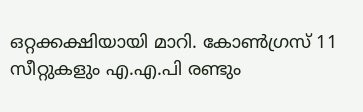ഒറ്റക്കക്ഷിയായി മാറി. കോൺഗ്രസ് 11 സീറ്റുകളും എ.എ.പി രണ്ടും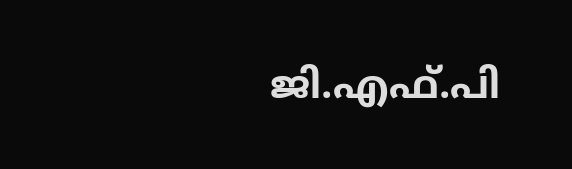ജി.എഫ്.പി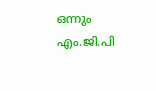ഒന്നും എം.ജി.പി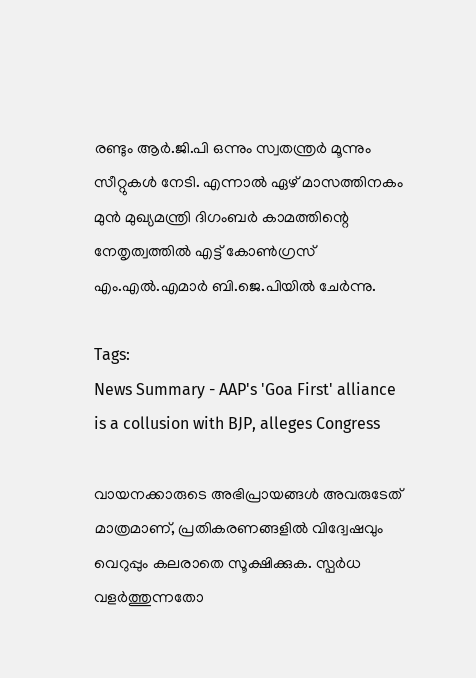രണ്ടും ആർ.ജി.പി ഒന്നും സ്വതന്ത്രർ മൂന്നും സീറ്റുകൾ നേടി. എന്നാൽ ഏഴ് മാസത്തിനകം മുൻ മുഖ്യമന്ത്രി ദിഗംബർ കാമത്തിന്റെ നേതൃത്വത്തിൽ എട്ട് കോൺഗ്രസ് എം.എൽ.എമാർ ബി.ജെ.പിയിൽ ചേർന്നു.

Tags:
News Summary - AAP's 'Goa First' alliance is a collusion with BJP, alleges Congress

വായനക്കാരുടെ അഭിപ്രായങ്ങള്‍ അവരുടേത് മാത്രമാണ്, പ്രതികരണങ്ങളിൽ വിദ്വേഷവും വെറുപ്പും കലരാതെ സൂക്ഷിക്കുക. സ്പർധ വളർത്തുന്നതോ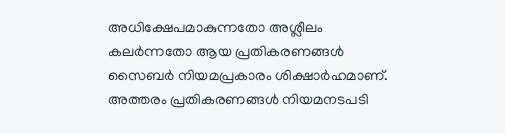അധിക്ഷേപമാകുന്നതോ അശ്ലീലം കലർന്നതോ ആയ പ്രതികരണങ്ങൾ സൈബർ നിയമപ്രകാരം ശിക്ഷാർഹമാണ്. അത്തരം പ്രതികരണങ്ങൾ നിയമനടപടി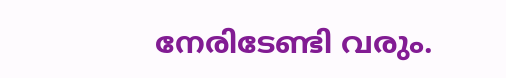നേരിടേണ്ടി വരും.